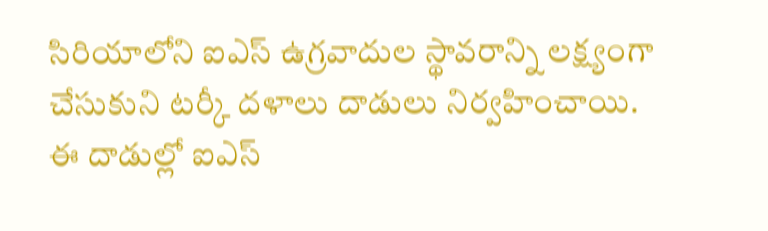సిరియాలోని ఐఎస్ ఉగ్రవాదుల స్థావరాన్ని లక్ష్యంగా చేసుకుని టర్కీ దళాలు దాడులు నిర్వహించాయి. ఈ దాడుల్లో ఐఎస్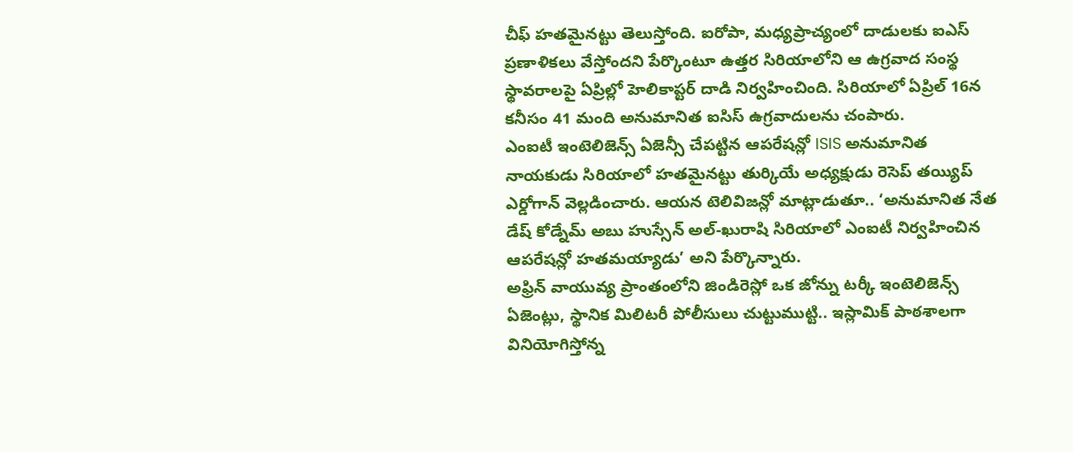చీఫ్ హతమైనట్టు తెలుస్తోంది. ఐరోపా, మధ్యప్రాచ్యంలో దాడులకు ఐఎస్ ప్రణాళికలు వేస్తోందని పేర్కొంటూ ఉత్తర సిరియాలోని ఆ ఉగ్రవాద సంస్థ స్థావరాలపై ఏప్రిల్లో హెలికాప్టర్ దాడి నిర్వహించింది. సిరియాలో ఏప్రిల్ 16న కనీసం 41 మంది అనుమానిత ఐసిస్ ఉగ్రవాదులను చంపారు.
ఎంఐటీ ఇంటెలిజెన్స్ ఏజెన్సీ చేపట్టిన ఆపరేషన్లో ISIS అనుమానిత నాయకుడు సిరియాలో హతమైనట్టు తుర్కియే అధ్యక్షుడు రెసెప్ తయ్యిప్ ఎర్డోగాన్ వెల్లడించారు. ఆయన టెలివిజన్లో మాట్లాడుతూ.. ‘అనుమానిత నేత డేష్ కోడ్నేమ్ అబు హుస్సేన్ అల్-ఖురాషి సిరియాలో ఎంఐటీ నిర్వహించిన ఆపరేషన్లో హతమయ్యాడు’ అని పేర్కొన్నారు.
అఫ్రిన్ వాయువ్య ప్రాంతంలోని జిండిరెస్లో ఒక జోన్ను టర్కీ ఇంటెలిజెన్స్ ఏజెంట్లు, స్థానిక మిలిటరీ పోలీసులు చుట్టుముట్టి.. ఇస్లామిక్ పాఠశాలగా వినియోగిస్తోన్న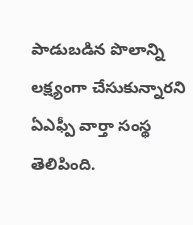పాడుబడిన పొలాన్ని లక్ష్యంగా చేసుకున్నారని ఏఎఫ్పీ వార్తా సంస్థ తెలిపింది.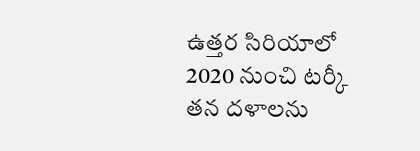ఉత్తర సిరియాలో 2020 నుంచి టర్కీ తన దళాలను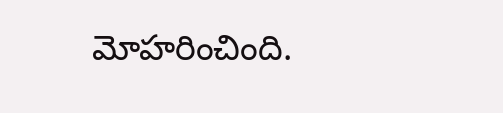మోహరించింది.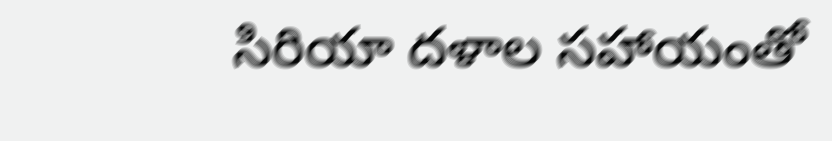సిరియా దళాల సహాయంతో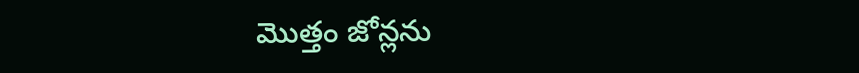మొత్తం జోన్లను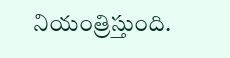నియంత్రిస్తుంది.